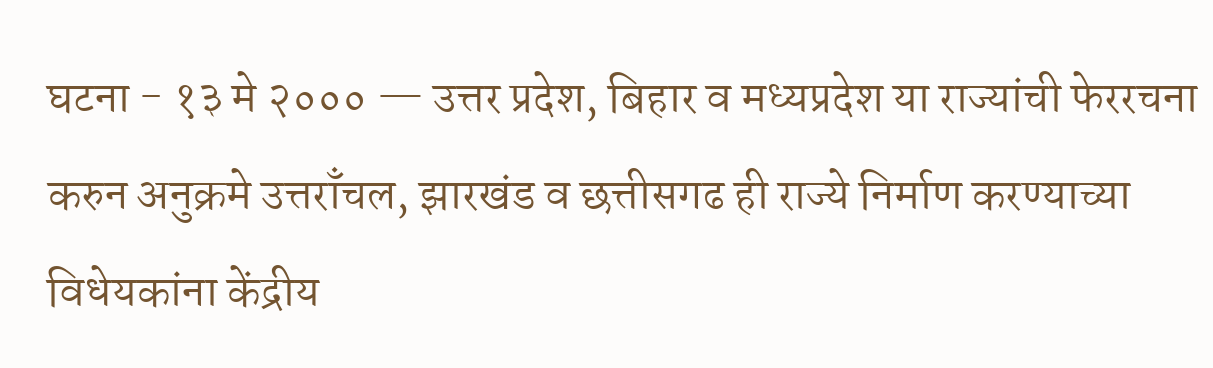घटना - १३ मे २००० — उत्तर प्रदेश, बिहार व मध्यप्रदेश या राज्यांची फेररचना करुन अनुक्रमे उत्तराँचल, झारखंड व छत्तीसगढ ही राज्ये निर्माण करण्याच्या विधेयकांना केंद्रीय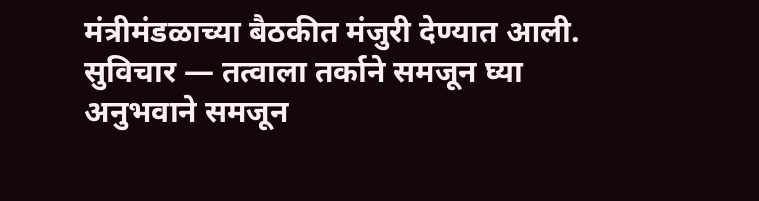मंत्रीमंडळाच्या बैठकीत मंजुरी देण्यात आली.
सुविचार — तत्वाला तर्काने समजून घ्या अनुभवाने समजून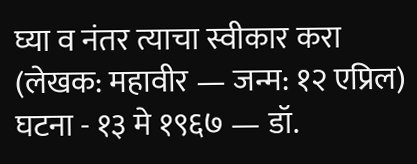घ्या व नंतर त्याचा स्वीकार करा (लेखक: महावीर — जन्म: १२ एप्रिल)
घटना - १३ मे १९६७ — डॉ.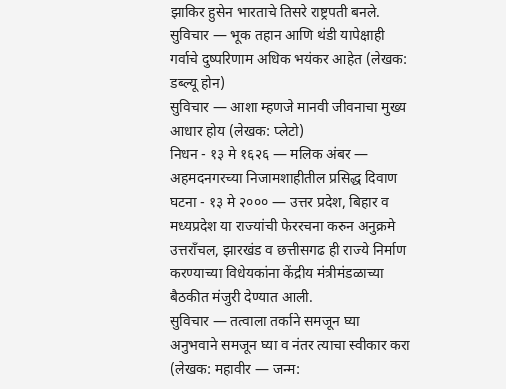झाकिर हुसेन भारताचे तिसरे राष्ट्रपती बनले.
सुविचार — भूक तहान आणि थंडी यापेक्षाही गर्वाचे दुष्परिणाम अधिक भयंकर आहेत (लेखक: डब्ल्यू होन)
सुविचार — आशा म्हणजे मानवी जीवनाचा मुख्य आधार होय (लेखक: प्लेटो)
निधन - १३ मे १६२६ — मलिक अंबर — अहमदनगरच्या निजामशाहीतील प्रसिद्ध दिवाण
घटना - १३ मे २००० — उत्तर प्रदेश, बिहार व मध्यप्रदेश या राज्यांची फेररचना करुन अनुक्रमे उत्तराँचल, झारखंड व छत्तीसगढ ही राज्ये निर्माण करण्याच्या विधेयकांना केंद्रीय मंत्रीमंडळाच्या बैठकीत मंजुरी देण्यात आली.
सुविचार — तत्वाला तर्काने समजून घ्या अनुभवाने समजून घ्या व नंतर त्याचा स्वीकार करा (लेखक: महावीर — जन्म: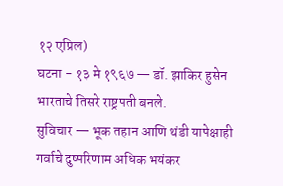१२ एप्रिल)
घटना - १३ मे १९६७ — डॉ. झाकिर हुसेन भारताचे तिसरे राष्ट्रपती बनले.
सुविचार — भूक तहान आणि थंडी यापेक्षाही गर्वाचे दुष्परिणाम अधिक भयंकर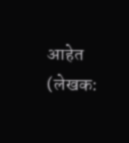आहेत (लेखक: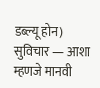डब्ल्यू होन)
सुविचार — आशा म्हणजे मानवी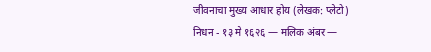जीवनाचा मुख्य आधार होय (लेखक: प्लेटो)
निधन - १३ मे १६२६ — मलिक अंबर —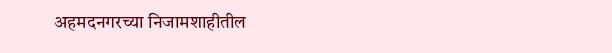अहमदनगरच्या निजामशाहीतील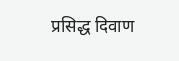प्रसिद्ध दिवाण